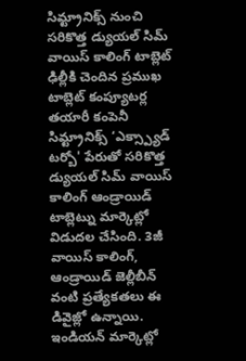సిమ్ట్రానిక్స్ నుంచి సరికొత్త డ్యుయల్ సిమ్ వాయిస్ కాలింగ్ టాబ్లెట్
ఢిల్లీకి చెందిన ప్రముఖ టాబ్లెట్ కంప్యూటర్ల తయారీ కంపెనీ సిమ్ట్రానిక్స్ ‘ఎక్స్ప్యాడ్ టర్బో' పేరుతో సరికొత్త డ్యుయల్ సిమ్ వాయిస్ కాలింగ్ ఆండ్రాయిడ్ టాబ్లెట్ను మార్కెట్లో విడుదల చేసింది. 3జీ వాయిస్ కాలింగ్, ఆండ్రాయిడ్ జెల్లీబీన్ వంటి ప్రత్యేకతలు ఈ డివైజ్లో ఉన్నాయి. ఇండియన్ మార్కెట్లో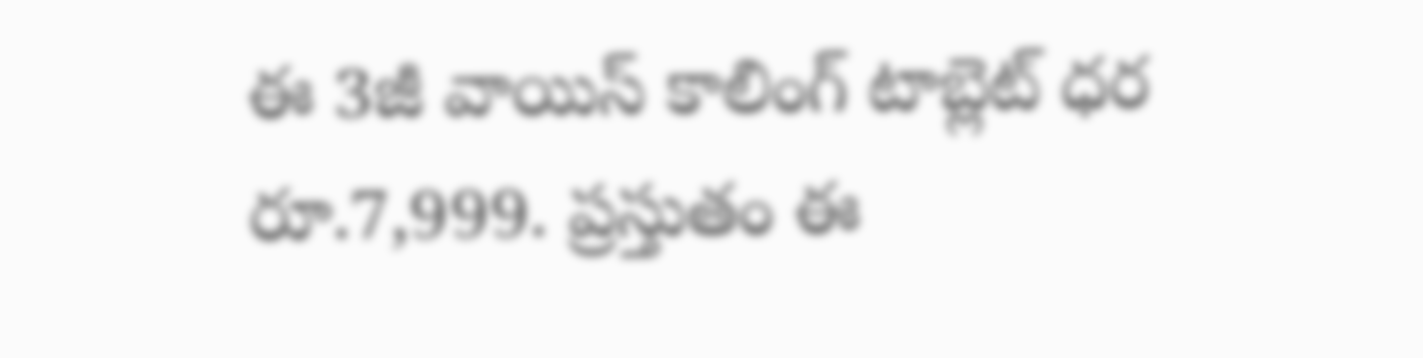ఈ 3జీ వాయిస్ కాలింగ్ టాబ్లెట్ ధర రూ.7,999. ప్రస్తుతం ఈ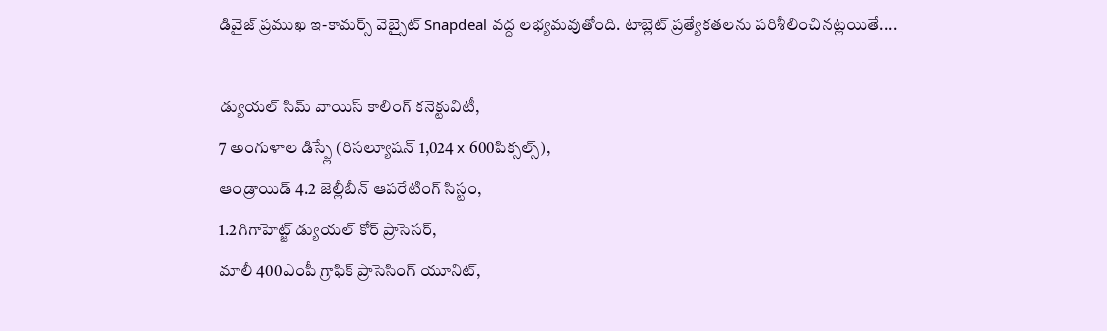డివైజ్ ప్రముఖ ఇ-కామర్స్ వెబ్సైట్ Snapdeal వద్ద లభ్యమవుతోంది. టాబ్లెట్ ప్రత్యేకతలను పరిశీలించినట్లయితే....

డ్యుయల్ సిమ్ వాయిస్ కాలింగ్ కనెక్టువిటీ,
7 అంగుళాల డిస్ప్లే (రిసల్యూషన్ 1,024 x 600పిక్సల్స్),
ఆండ్రాయిడ్ 4.2 జెల్లీబీన్ ఆపరేటింగ్ సిస్టం,
1.2గిగాహెట్జ్ డ్యుయల్ కోర్ ప్రాసెసర్,
మాలీ 400ఎంపీ గ్రాఫిక్ ప్రాసెసింగ్ యూనిట్,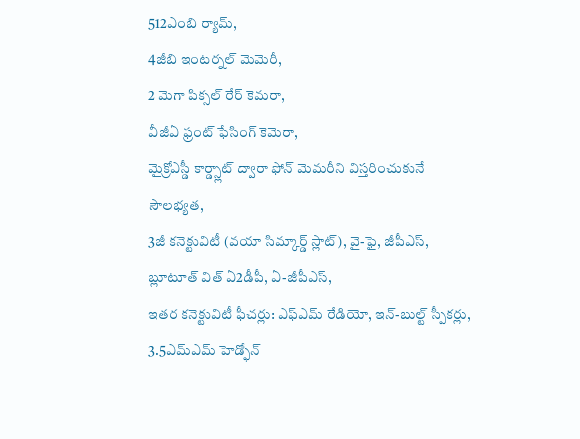512ఎంబి ర్యామ్,
4జీబి ఇంటర్నల్ మెమెరీ,
2 మెగా పిక్సల్ రేర్ కెమరా,
వీజీఏ ఫ్రంట్ ఫేసింగ్ కెమెరా,
మైక్రోఎస్డీ కార్డ్స్లాట్ ద్వారా ఫోన్ మెమరీని విస్తరించుకునే సౌలభ్యత,
3జీ కనెక్టువిటీ (వయా సిమ్కార్డ్ స్లాట్), వై-ఫై, జీపీఎస్, బ్లూటూత్ విత్ ఏ2డీపీ, ఏ-జీపీఎస్,
ఇతర కనెక్టువిటీ ఫీచర్లు: ఎఫ్ఎమ్ రేడియో, ఇన్-బుల్ట్ స్పీకర్లు, 3.5ఎమ్ఎమ్ హెడ్ఫోన్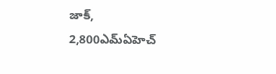జాక్,
2,800ఎమ్ఏహెచ్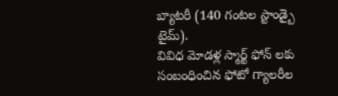బ్యాటరీ (140 గంటల స్టాండ్బై టైమ్).
వివిధ మోడళ్ల స్మార్ట్ ఫోన్ లకు సంబంధించిన ఫోటో గ్యాలరీల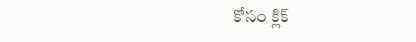కోసం క్లిక్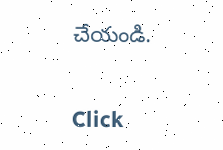చేయండి.


Click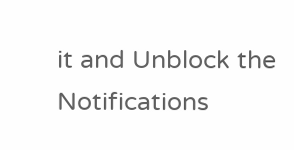it and Unblock the Notifications